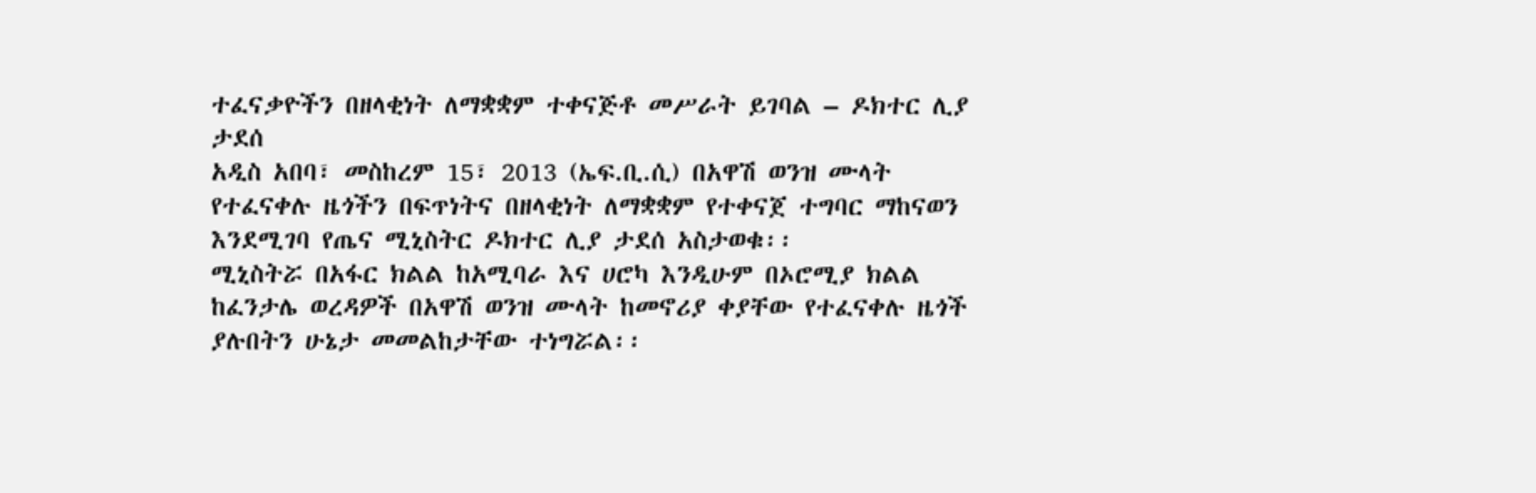ተፈናቃዮችን በዘላቂነት ለማቋቋም ተቀናጅቶ መሥራት ይገባል – ዶክተር ሊያ ታደሰ
አዲስ አበባ፣ መስከረም 15፣ 2013 (ኤፍ.ቢ.ሲ) በአዋሽ ወንዝ ሙላት የተፈናቀሉ ዜጎችን በፍጥነትና በዘላቂነት ለማቋቋም የተቀናጀ ተግባር ማከናወን እንደሚገባ የጤና ሚኒስትር ዶክተር ሊያ ታደሰ አስታወቁ፡፡
ሚኒስትሯ በአፋር ክልል ከአሚባራ እና ሀሮካ እንዲሁም በኦሮሚያ ክልል ከፈንታሌ ወረዳዎች በአዋሽ ወንዝ ሙላት ከመኖሪያ ቀያቸው የተፈናቀሉ ዜጎች ያሉበትን ሁኔታ መመልከታቸው ተነግሯል፡፡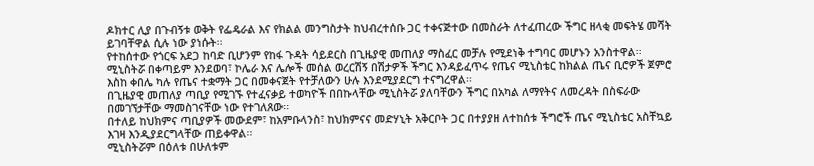ዶክተር ሊያ በጉብኝቱ ወቅት የፌዴራል እና የክልል መንግስታት ከህብረተሰቡ ጋር ተቀናጅተው በመስራት ለተፈጠረው ችግር ዘላቂ መፍትሄ መሻት ይገባቸዋል ሲሉ ነው ያነሱት፡፡
የተከሰተው የጎርፍ አደጋ ከባድ ቢሆንም የከፋ ጉዳት ሳይደርስ በጊዜያዊ መጠለያ ማስፈር መቻሉ የሚደነቅ ተግባር መሆኑን አንስተዋል፡፡
ሚኒስትሯ በቀጣይም እንደወባ፣ ኮሌራ እና ሌሎች መሰል ወረርሽኝ በሽታዎች ችግር እንዳይፈጥሩ የጤና ሚኒስቴር ከክልል ጤና ቢሮዎች ጀምሮ እስከ ቀበሌ ካሉ የጤና ተቋማት ጋር በመቀናጀት የተቻለውን ሁሉ እንደሚያደርግ ተናግረዋል፡፡
በጊዜያዊ መጠለያ ጣቢያ የሚገኙ የተፈናቃይ ተወካዮች በበኩላቸው ሚኒስትሯ ያለባቸውን ችግር በአካል ለማየትና ለመረዳት በስፍራው በመገኘታቸው ማመስገናቸው ነው የተገለጸው፡፡
በተለይ ከህክምና ጣቢያዎች መውደም፣ ከአምቡላንስ፣ ከህክምናና መድሃኒት አቅርቦት ጋር በተያያዘ ለተከሰቱ ችግሮች ጤና ሚኒስቴር አስቸኳይ እገዛ እንዲያደርግላቸው ጠይቀዋል፡፡
ሚኒስትሯም በዕለቱ በሁለቱም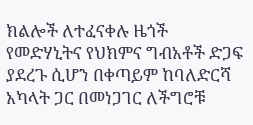ክልሎች ለተፈናቀሉ ዜጎች የመድሃኒትና የህክምና ግብአቶች ድጋፍ ያደረጉ ሲሆን በቀጣይም ከባለድርሻ አካላት ጋር በመነጋገር ለችግሮቹ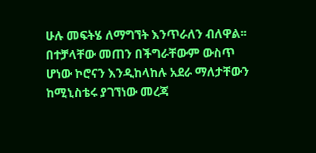ሁሉ መፍትሄ ለማግኘት እንጥራለን ብለዋል፡፡
በተቻላቸው መጠን በችግራቸውም ውስጥ ሆነው ኮሮናን እንዲከላከሉ አደራ ማለታቸውን ከሚኒስቴሩ ያገኘነው መረጃ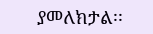ያመለክታል፡፡